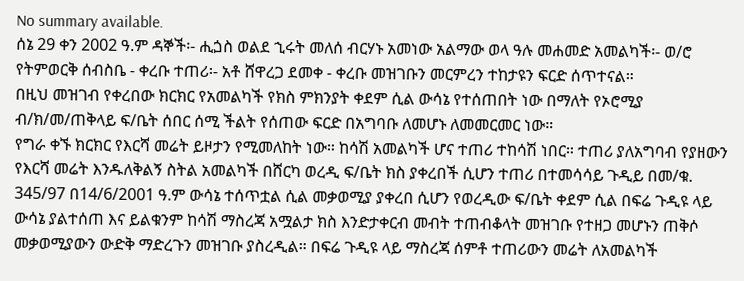No summary available.
ሰኔ 29 ቀን 2002 ዓ.ም ዳኞች፡- ሒጏስ ወልደ ኂሩት መለሰ ብርሃኑ አመነው አልማው ወላ ዓሉ መሐመድ አመልካች፡- ወ/ሮ የትምወርቅ ሰብስቤ - ቀረቡ ተጠሪ፡- አቶ ሸዋረጋ ደመቀ - ቀረቡ መዝገቡን መርምረን ተከታዩን ፍርድ ሰጥተናል።
በዚህ መዝገብ የቀረበው ክርክር የአመልካች የክስ ምክንያት ቀደም ሲል ውሳኔ የተሰጠበት ነው በማለት የኦሮሚያ ብ/ክ/መ/ጠቅላይ ፍ/ቤት ሰበር ሰሚ ችልት የሰጠው ፍርድ በአግባቡ ለመሆኑ ለመመርመር ነው።
የግራ ቀኙ ክርክር የእርሻ መሬት ይዞታን የሚመለከት ነው። ከሳሽ አመልካች ሆና ተጠሪ ተከሳሽ ነበር። ተጠሪ ያለአግባብ የያዘውን የእርሻ መሬት እንዱለቅልኝ ስትል አመልካች በሸርካ ወረዲ ፍ/ቤት ክስ ያቀረበች ሲሆን ተጠሪ በተመሳሳይ ጉዲይ በመ/ቁ. 345/97 በ14/6/2001 ዓ.ም ውሳኔ ተሰጥቷል ሲል መቃወሚያ ያቀረበ ሲሆን የወረዲው ፍ/ቤት ቀደም ሲል በፍሬ ጉዲዩ ላይ ውሳኔ ያልተሰጠ እና ይልቁንም ከሳሽ ማስረጃ አሟልታ ክስ እንድታቀርብ መብት ተጠብቆላት መዝገቡ የተዘጋ መሆኑን ጠቅሶ መቃወሚያውን ውድቅ ማድረጉን መዝገቡ ያስረዲል። በፍሬ ጉዲዩ ላይ ማስረጃ ሰምቶ ተጠሪውን መሬት ለአመልካች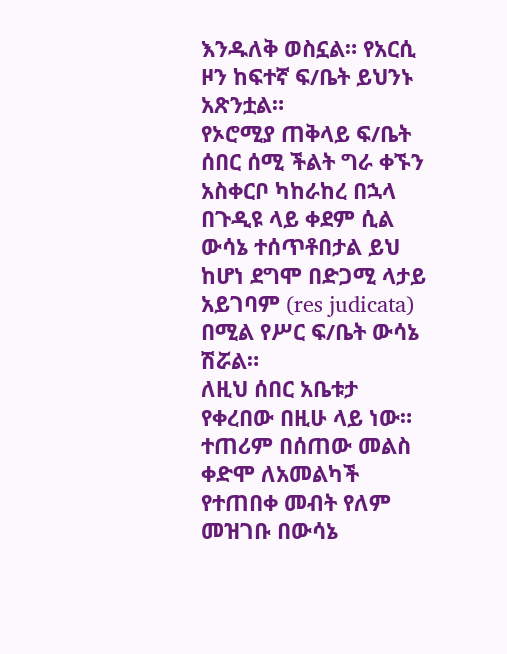እንዱለቅ ወስኗል። የአርሲ ዞን ከፍተኛ ፍ/ቤት ይህንኑ አጽንቷል።
የኦሮሚያ ጠቅላይ ፍ/ቤት ሰበር ሰሚ ችልት ግራ ቀኙን አስቀርቦ ካከራከረ በኋላ በጉዲዩ ላይ ቀደም ሲል ውሳኔ ተሰጥቶበታል ይህ ከሆነ ደግሞ በድጋሚ ላታይ አይገባም (res judicata) በሚል የሥር ፍ/ቤት ውሳኔ ሽሯል።
ለዚህ ሰበር አቤቱታ የቀረበው በዚሁ ላይ ነው። ተጠሪም በሰጠው መልስ ቀድሞ ለአመልካች የተጠበቀ መብት የለም መዝገቡ በውሳኔ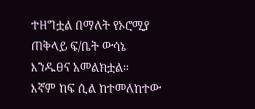ተዘግቷል በማለት የኦሮሚያ ጠቅላይ ፍ/ቤት ውሳኔ እንዱፀና አመልክቷል።
እኛም ከፍ ሲል ከተመለከተው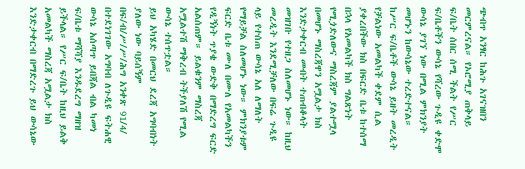ጭብጥ አንፃር ከሕጉ አገናዝበን መርምረናል። የኦሮሚያ ጠቅላይ ፍ/ቤት ሰበር ሰሚ ችልት የሥር ፍ/ቤቶችን ውሳኔ የሻረው ጉዲዩ ቀድሞ ውሳኔ ያገኘ ነው በሚል ምክንያት መሆኑን ከውሳኔው ተረድተናል።
ከሥር ፍ/ቤቶች ውሳኔ ይዘት መረዲት የቻልነው አመልካች ቀደም ሲል ያቀረበችው ክስ በፍርድ ቤቱ ከተሰማ በኋላ የአመልካች ክስ ግልጽነት የሚጏድለውና ማስረጃም ያልተሟላ በመሆኑ ማስረጃዋን አሟልታ ክስ እንድታቀርብ መብት ተጠብቆላት መዝገቡ የተዘጋ ስለመሆኑ ነው። ከዚህ መረዲት እንደሚቻለው በፍሬ ጉዲዩ ላይ የተሰጠ ውሳኔ አለ ለማለት የማይቻል ስለመሆኑ ነው። ምክንያቱም ፍርድ ቤቱ ሙለ በሙለ የአመልካችን የዲኝነት ጥያቄ ውድቅ በማድረግ ፍርድ አልሰጠም። ይልቁንም ማስረጃ አሟልተሽ ማቅረብ ትችያለሽ የሚል ውሳኔ ተሰጥቷል።
ይህ አካሄድ በመርህ ደረጃ አግባብነት ያለው ነው ባይሰኝም በፍ/ብ/ሥ/ሥ/ሕግ አንቀጽ 91/4/ በተደነገገው አግባብ ለጉዲዩ ፍትሐዊ ውሳኔ አሰጣጥ ይበጃል ብል ካመነ ፍ/ቤቱ ማሻሻያ እንዱደረግ ማዘዝ ይችላል። የሥር ፍ/ቤት ከዚህ ይልቅ አመልካች ማስረጃ አሟልታ ክስ እንድታቀርብ በማድረጉ ይህ ውሳኔው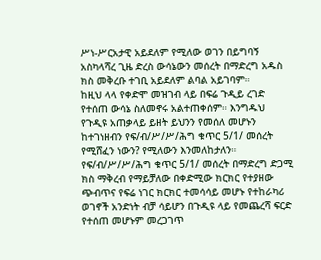ሥነ-ሥርአታዊ አይደለም የሚለው ወገን በይግባኝ አስካላሻረ ጊዜ ድረስ ውሳኔውን መሰረት በማድረግ አዱስ ክስ መቅረቡ ተገቢ አይደለም ልባል አይገባም።
ከዚህ ላላ የቀድሞ መዝገብ ላይ በፍሬ ጉዲይ ረገድ የተሰጠ ውሳኔ ስለመኖሩ አልተጠቀሰም። እንግዱህ የጉዲዩ አጠቃላይ ይዘት ይህንን የመሰለ መሆኑን ከተገነዘብን የፍ/ብ/ሥ/ሥ/ሕግ ቁጥር 5/1/ መሰረት የሚሸፈን ነውን? የሚለውን እንመለከታለን።
የፍ/ብ/ሥ/ሥ/ሕግ ቁጥር 5/1/ መሰረት በማድረግ ድጋሚ ክስ ማቅረብ የማይቻለው በቀድሚው ክርክር የተያዘው ጭብጥና የፍሬ ነገር ክርክር ተመሳሳይ መሆኑ የተከራካሪ ወገኖች አንድነት ብቻ ሳይሆን በጉዲዩ ላይ የመጨረሻ ፍርድ የተሰጠ መሆኑም መረጋገጥ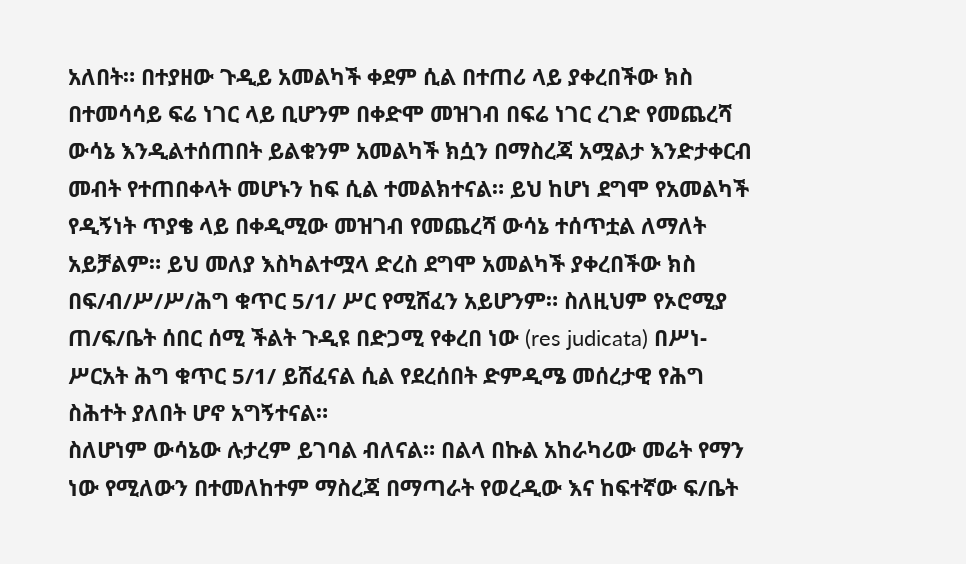አለበት። በተያዘው ጉዲይ አመልካች ቀደም ሲል በተጠሪ ላይ ያቀረበችው ክስ በተመሳሳይ ፍሬ ነገር ላይ ቢሆንም በቀድሞ መዝገብ በፍሬ ነገር ረገድ የመጨረሻ ውሳኔ እንዲልተሰጠበት ይልቁንም አመልካች ክሷን በማስረጃ አሟልታ እንድታቀርብ መብት የተጠበቀላት መሆኑን ከፍ ሲል ተመልክተናል። ይህ ከሆነ ደግሞ የአመልካች የዲኝነት ጥያቄ ላይ በቀዲሚው መዝገብ የመጨረሻ ውሳኔ ተሰጥቷል ለማለት አይቻልም። ይህ መለያ እስካልተሟላ ድረስ ደግሞ አመልካች ያቀረበችው ክስ በፍ/ብ/ሥ/ሥ/ሕግ ቁጥር 5/1/ ሥር የሚሸፈን አይሆንም። ስለዚህም የኦሮሚያ ጠ/ፍ/ቤት ሰበር ሰሚ ችልት ጉዲዩ በድጋሚ የቀረበ ነው (res judicata) በሥነ-ሥርአት ሕግ ቁጥር 5/1/ ይሸፈናል ሲል የደረሰበት ድምዲሜ መሰረታዊ የሕግ ስሕተት ያለበት ሆኖ አግኝተናል።
ስለሆነም ውሳኔው ሉታረም ይገባል ብለናል። በልላ በኩል አከራካሪው መሬት የማን ነው የሚለውን በተመለከተም ማስረጃ በማጣራት የወረዲው እና ከፍተኛው ፍ/ቤት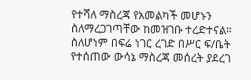የተሻለ ማስረጃ የአመልካች መሆኑን ስለማረጋገጣቸው ከመዝገቡ ተረድተናል።
ስለሆነም በፍሬ ነገር ረገድ በሥር ፍ/ቤት የተሰጠው ውሳኔ ማስረጃ መሰረት ያደረገ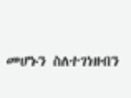መሆኑን ስለተገነዘብን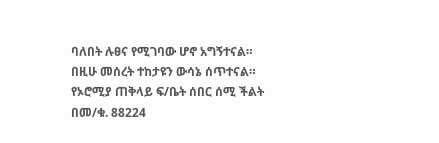ባለበት ሉፀና የሚገባው ሆኖ አግኝተናል።
በዚሁ መሰረት ተከታዩን ውሳኔ ሰጥተናል።
የኦሮሚያ ጠቅላይ ፍ/ቤት ሰበር ሰሚ ችልት በመ/ቁ. 88224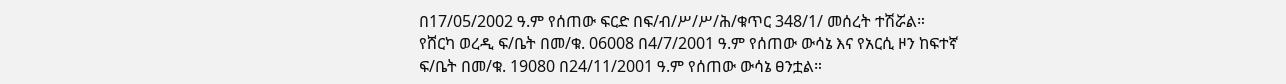በ17/05/2002 ዓ.ም የሰጠው ፍርድ በፍ/ብ/ሥ/ሥ/ሕ/ቁጥር 348/1/ መሰረት ተሽሯል።
የሸርካ ወረዲ ፍ/ቤት በመ/ቁ. 06008 በ4/7/2001 ዓ.ም የሰጠው ውሳኔ እና የአርሲ ዞን ከፍተኛ ፍ/ቤት በመ/ቁ. 19080 በ24/11/2001 ዓ.ም የሰጠው ውሳኔ ፀንቷል።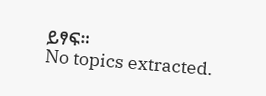ይፃፍ።
No topics extracted.